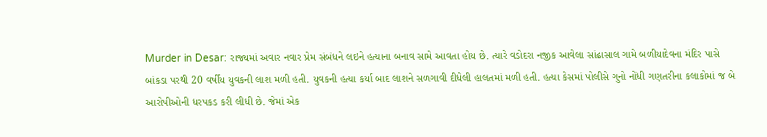Murder in Desar: રાજ્યમાં અવાર નવાર પ્રેમ સંબંધને લઇને હત્યાના બનાવ સામે આવતા હોય છે. ત્યારે વડોદરા નજીક આવેલા સાંઢાસાલ ગામે બળીયાદેવના મંદિર પાસે બાંકડા પરથી 20 વર્ષીય યુવકની લાશ મળી હતી. યુવકની હત્યા કર્યા બાદ લાશને સળગાવી દીધેલી હાલતમાં મળી હતી. હત્યા કેસમાં પોલીસે ગુનો નોંધી ગણતરીના કલાકોમાં જ બે આરોપીઓની ધરપકડ કરી લીધી છે. જેમાં એક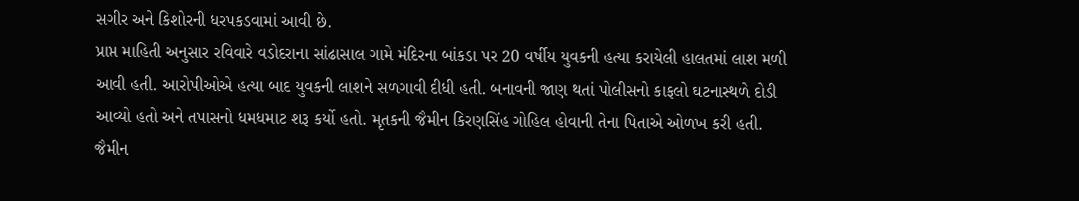સગીર અને કિશોરની ધરપકડવામાં આવી છે.
પ્રાપ્ત માહિતી અનુસાર રવિવારે વડોદરાના સાંઢાસાલ ગામે મંદિરના બાંકડા પર 20 વર્ષીય યુવકની હત્યા કરાયેલી હાલતમાં લાશ મળી આવી હતી. આરોપીઓએ હત્યા બાદ યુવકની લાશને સળગાવી દીધી હતી. બનાવની જાણ થતાં પોલીસનો કાફલો ઘટનાસ્થળે દોડી આવ્યો હતો અને તપાસનો ધમધમાટ શરૂ કર્યો હતો. મૃતકની જૈમીન કિરણસિંહ ગોહિલ હોવાની તેના પિતાએ ઓળખ કરી હતી.
જૈમીન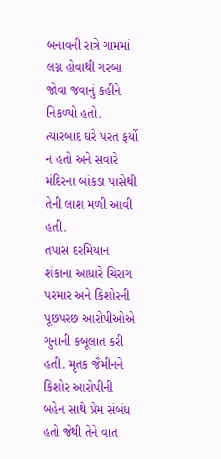બનાવની રાત્રે ગામમાં લગ્ન હોવાથી ગરબા જોવા જવાનું કહીને નિકળ્યો હતો. ત્યારબાદ ઘરે પરત ફર્યો ન હતો અને સવારે મંદિરના બાંકડા પાસેથી તેની લાશ મળી આવી હતી.
તપાસ દરમિયાન શંકાના આધારે ચિરાગ પરમાર અને કિશોરની પૂછપરછ આરોપીઓએ ગુનાની કબૂલાત કરી હતી. મૃતક જૈમીનને કિશોર આરોપીની બહેન સાથે પ્રેમ સંબંધ હતો જેથી તેને વાત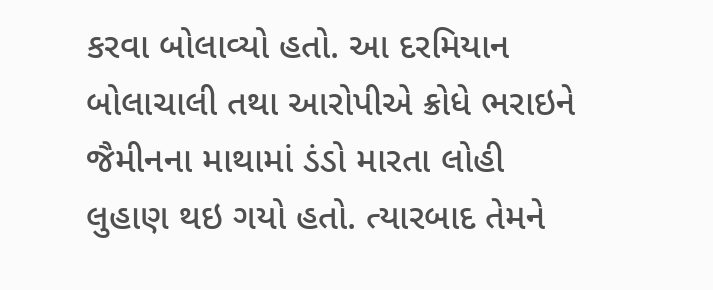કરવા બોલાવ્યો હતો. આ દરમિયાન બોલાચાલી તથા આરોપીએ ક્રોધે ભરાઇને જૈમીનના માથામાં ડંડો મારતા લોહી લુહાણ થઇ ગયો હતો. ત્યારબાદ તેમને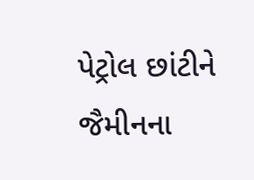પેટ્રોલ છાંટીને જૈમીનના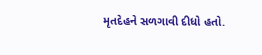મૃતદેહને સળગાવી દીધો હતો.